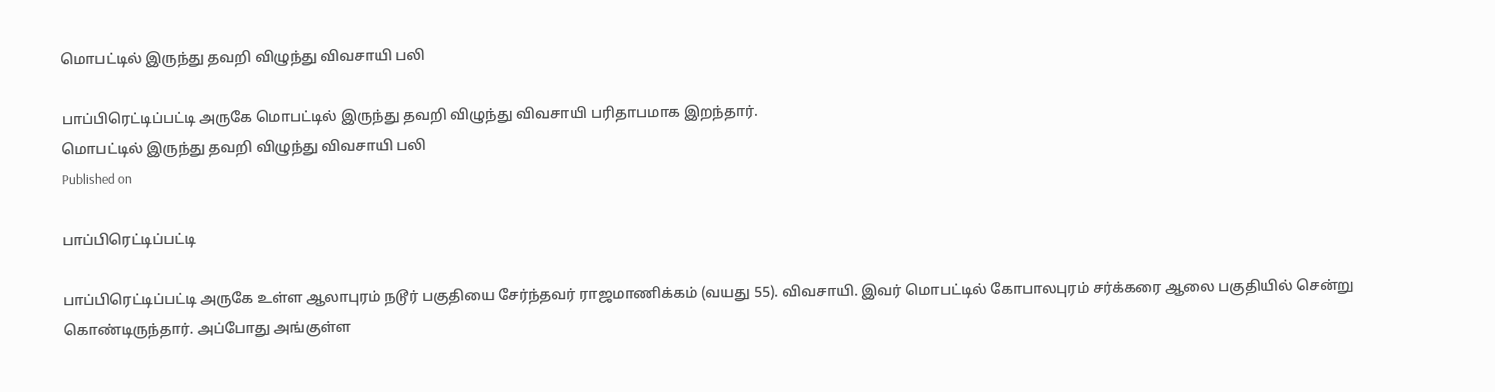மொபட்டில் இருந்து தவறி விழுந்து விவசாயி பலி

பாப்பிரெட்டிப்பட்டி அருகே மொபட்டில் இருந்து தவறி விழுந்து விவசாயி பரிதாபமாக இறந்தார்.
மொபட்டில் இருந்து தவறி விழுந்து விவசாயி பலி
Published on

பாப்பிரெட்டிப்பட்டி

பாப்பிரெட்டிப்பட்டி அருகே உள்ள ஆலாபுரம் நடூர் பகுதியை சேர்ந்தவர் ராஜமாணிக்கம் (வயது 55). விவசாயி. இவர் மொபட்டில் கோபாலபுரம் சர்க்கரை ஆலை பகுதியில் சென்று கொண்டிருந்தார். அப்போது அங்குள்ள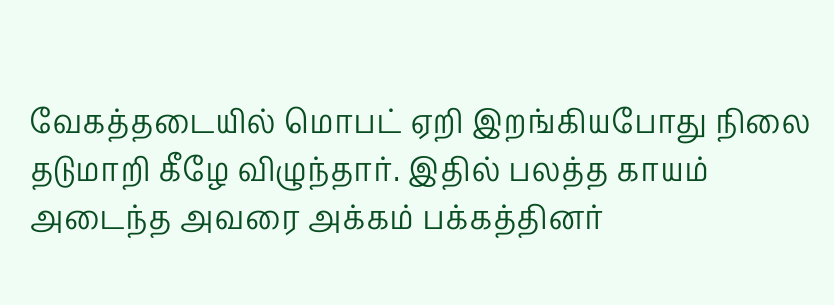வேகத்தடையில் மொபட் ஏறி இறங்கியபோது நிலை தடுமாறி கீழே விழுந்தார். இதில் பலத்த காயம் அடைந்த அவரை அக்கம் பக்கத்தினர்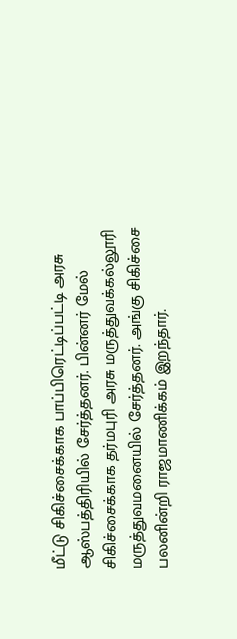மீட்டு சிகிச்சைக்காக பாப்பிரெட்டிப்பட்டி அரசு ஆஸ்பத்திரியில் சேர்த்தனர். பின்னர் மேல் சிகிச்சைக்காக தர்மபுரி அரசு மருத்துவக்கல்லூரி மருத்துவமனையில் சேர்த்தனர். அங்கு சிகிச்சை பலனின்றி ராஜமாணிக்கம் இறந்தார்.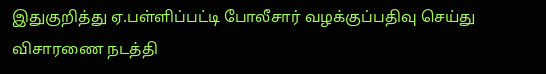இதுகுறித்து ஏ.பள்ளிப்பட்டி போலீசார் வழக்குப்பதிவு செய்து விசாரணை நடத்தி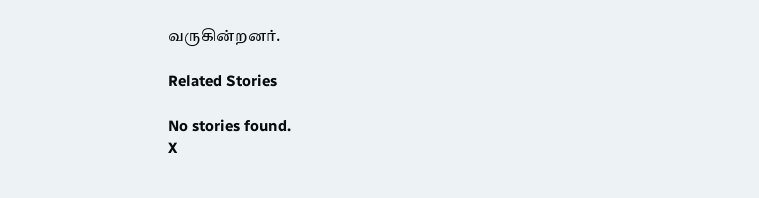வருகின்றனர்.

Related Stories

No stories found.
X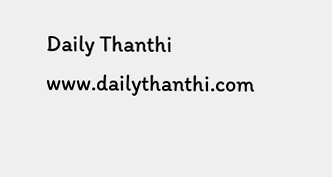Daily Thanthi
www.dailythanthi.com